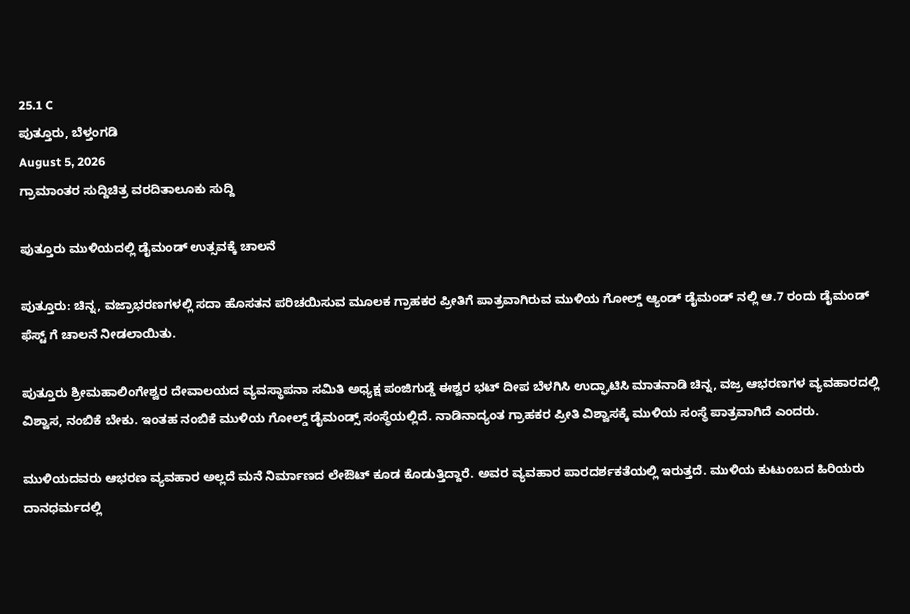25.1 C
ಪುತ್ತೂರು, ಬೆಳ್ತಂಗಡಿ
August 5, 2026
ಗ್ರಾಮಾಂತರ ಸುದ್ದಿಚಿತ್ರ ವರದಿತಾಲೂಕು ಸುದ್ದಿ

ಪುತ್ತೂರು ಮುಳಿಯದಲ್ಲಿ ಡೈಮಂಡ್ ಉತ್ಸವಕ್ಕೆ ಚಾಲನೆ

ಪುತ್ತೂರು: ಚಿನ್ನ, ವಜ್ರಾಭರಣಗಳಲ್ಲಿ ಸದಾ ಹೊಸತನ ಪರಿಚಯಿಸುವ ಮೂಲಕ ಗ್ರಾಹಕರ ಪ್ರೀತಿಗೆ ಪಾತ್ರವಾಗಿರುವ ಮುಳಿಯ ಗೋಲ್ಡ್ ಆ್ಯಂಡ್ ಡೈಮಂಡ್ ನಲ್ಲಿ ಆ.7 ರಂದು ಡೈಮಂಡ್ ಫೆಸ್ಟ್‌ ಗೆ ಚಾಲನೆ ನೀಡಲಾಯಿತು.

ಪುತ್ತೂರು ಶ್ರೀಮಹಾಲಿಂಗೇಶ್ವರ ದೇವಾಲಯದ ವ್ಯವಸ್ಥಾಪನಾ ಸಮಿತಿ ಅಧ್ಯಕ್ಷ ಪಂಜಿಗುಡ್ಡೆ ಈಶ್ವರ ಭಟ್ ದೀಪ ಬೆಳಗಿಸಿ ಉದ್ಘಾಟಿಸಿ ಮಾತನಾಡಿ ಚಿನ್ನ, ವಜ್ರ ಆಭರಣಗಳ ವ್ಯವಹಾರದಲ್ಲಿ ವಿಶ್ವಾಸ, ನಂಬಿಕೆ ಬೇಕು. ಇಂತಹ ನಂಬಿಕೆ ಮುಳಿಯ ಗೋಲ್ಡ್ ಡೈಮಂಡ್ಸ್ ಸಂಸ್ಥೆಯಲ್ಲಿದೆ. ನಾಡಿನಾದ್ಯಂತ ಗ್ರಾಹಕರ ಪ್ರೀತಿ ವಿಶ್ವಾಸಕ್ಕೆ ಮುಳಿಯ ಸಂಸ್ಥೆ ಪಾತ್ರವಾಗಿದೆ ಎಂದರು.

ಮುಳಿಯದವರು ಆಭರಣ ವ್ಯವಹಾರ ಅಲ್ಲದೆ ಮನೆ ನಿರ್ಮಾಣದ ಲೇಔಟ್ ಕೂಡ ಕೊಡುತ್ತಿದ್ದಾರೆ. ಅವರ ವ್ಯವಹಾರ ಪಾರದರ್ಶಕತೆಯಲ್ಲಿ ಇರುತ್ತದೆ. ಮುಳಿಯ ಕುಟುಂಬದ ಹಿರಿಯರು ದಾನಧರ್ಮದಲ್ಲಿ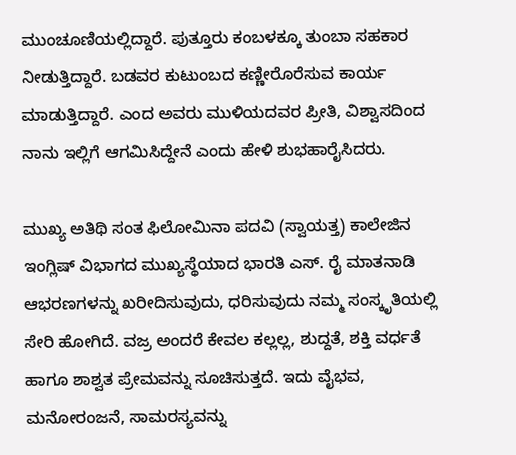ಮುಂಚೂಣಿಯಲ್ಲಿದ್ದಾರೆ. ಪುತ್ತೂರು ಕಂಬಳಕ್ಕೂ ತುಂಬಾ ಸಹಕಾರ ನೀಡುತ್ತಿದ್ದಾರೆ. ಬಡವರ ಕುಟುಂಬದ ಕಣ್ಣೀರೊರೆಸುವ ಕಾರ್ಯ ಮಾಡುತ್ತಿದ್ದಾರೆ. ಎಂದ ಅವರು ಮುಳಿಯದವರ ಪ್ರೀತಿ, ವಿಶ್ವಾಸದಿಂದ ನಾನು ಇಲ್ಲಿಗೆ ಆಗಮಿಸಿದ್ದೇನೆ ಎಂದು ಹೇಳಿ ಶುಭಹಾರೈಸಿದರು.

ಮುಖ್ಯ ಅತಿಥಿ ಸಂತ ಫಿಲೋಮಿನಾ ಪದವಿ (ಸ್ವಾಯತ್ತ) ಕಾಲೇಜಿನ ಇಂಗ್ಲಿಷ್ ವಿಭಾಗದ ಮುಖ್ಯಸ್ಥೆಯಾದ ಭಾರತಿ ಎಸ್. ರೈ ಮಾತನಾಡಿ ಆಭರಣಗಳನ್ನು ಖರೀದಿಸುವುದು, ಧರಿಸುವುದು ನಮ್ಮ ಸಂಸ್ಕೃತಿಯಲ್ಲಿ ಸೇರಿ ಹೋಗಿದೆ. ವಜ್ರ ಅಂದರೆ ಕೇವಲ ಕಲ್ಲಲ್ಲ, ಶುದ್ದತೆ, ಶಕ್ತಿ ವರ್ಧತೆ ಹಾಗೂ ಶಾಶ್ವತ ಪ್ರೇಮವನ್ನು ಸೂಚಿಸುತ್ತದೆ. ಇದು ವೈಭವ, ಮನೋರಂಜನೆ, ಸಾಮರಸ್ಯವನ್ನು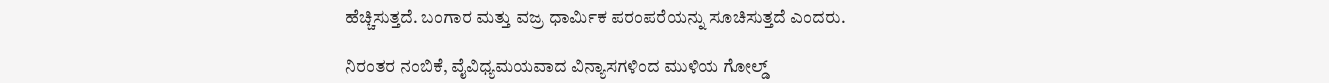ಹೆಚ್ಚಿಸುತ್ತದೆ. ಬಂಗಾರ ಮತ್ತು ವಜ್ರ ಧಾರ್ಮಿಕ ಪರಂಪರೆಯನ್ನು ಸೂಚಿಸುತ್ತದೆ ಎಂದರು.

ನಿರಂತರ ನಂಬಿಕೆ, ವೈವಿಧ್ಯಮಯವಾದ ವಿನ್ಯಾಸಗಳಿಂದ ಮುಳಿಯ ಗೋಲ್ಡ್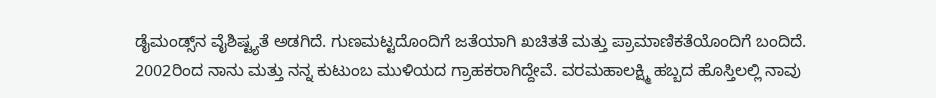ಡೈಮಂಡ್ಸ್‌ನ ವೈಶಿಷ್ಟ್ಯತೆ ಅಡಗಿದೆ. ಗುಣಮಟ್ಟದೊಂದಿಗೆ ಜತೆಯಾಗಿ ಖಚಿತತೆ ಮತ್ತು ಪ್ರಾಮಾಣಿಕತೆಯೊಂದಿಗೆ ಬಂದಿದೆ. 2002ರಿಂದ ನಾನು ಮತ್ತು ನನ್ನ ಕುಟುಂಬ ಮುಳಿಯದ ಗ್ರಾಹಕರಾಗಿದ್ದೇವೆ. ವರಮಹಾಲಕ್ಷ್ಮಿ ಹಬ್ಬದ ಹೊಸ್ತಿಲಲ್ಲಿ ನಾವು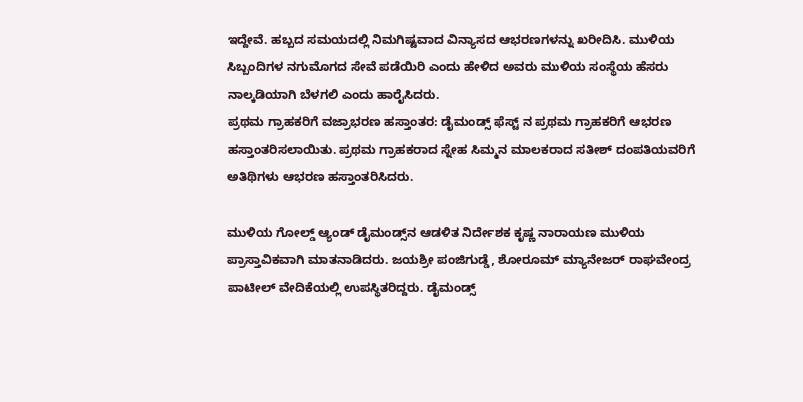ಇದ್ದೇವೆ. ಹಬ್ಬದ ಸಮಯದಲ್ಲಿ ನಿಮಗಿಷ್ಟವಾದ ವಿನ್ಯಾಸದ ಆಭರಣಗಳನ್ನು ಖರೀದಿಸಿ. ಮುಳಿಯ ಸಿಬ್ಬಂದಿಗಳ ನಗುಮೊಗದ ಸೇವೆ ಪಡೆಯಿರಿ ಎಂದು ಹೇಳಿದ ಅವರು ಮುಳಿಯ ಸಂಸ್ಥೆಯ ಹೆಸರು ನಾಲ್ಕಡಿಯಾಗಿ ಬೆಳಗಲಿ ಎಂದು ಹಾರೈಸಿದರು.
ಪ್ರಥಮ ಗ್ರಾಹಕರಿಗೆ ವಜ್ರಾಭರಣ ಹಸ್ತಾಂತರ: ಡೈಮಂಡ್ಸ್ ಫೆಸ್ಟ್ ನ ಪ್ರಥಮ ಗ್ರಾಹಕರಿಗೆ ಆಭರಣ ಹಸ್ತಾಂತರಿಸಲಾಯಿತು. ಪ್ರಥಮ ಗ್ರಾಹಕರಾದ ಸ್ನೇಹ ಸಿಮ್ಮನ ಮಾಲಕರಾದ ಸತೀಶ್ ದಂಪತಿಯವರಿಗೆ ಅತಿಥಿಗಳು ಆಭರಣ ಹಸ್ತಾಂತರಿಸಿದರು.

ಮುಳಿಯ ಗೋಲ್ಡ್ ಆ್ಯಂಡ್ ಡೈಮಂಡ್ಸ್‌ನ ಆಡಳಿತ ನಿರ್ದೇಶಕ ಕೃಷ್ಣ ನಾರಾಯಣ ಮುಳಿಯ ಪ್ರಾಸ್ತಾವಿಕವಾಗಿ ಮಾತನಾಡಿದರು. ಜಯಶ್ರೀ ಪಂಜಿಗುಡ್ಡೆ, ಶೋರೂಮ್ ಮ್ಯಾನೇಜರ್ ರಾಘವೇಂದ್ರ ಪಾಟೀಲ್ ವೇದಿಕೆಯಲ್ಲಿ ಉಪಸ್ಥಿತರಿದ್ದರು. ಡೈಮಂಡ್ಸ್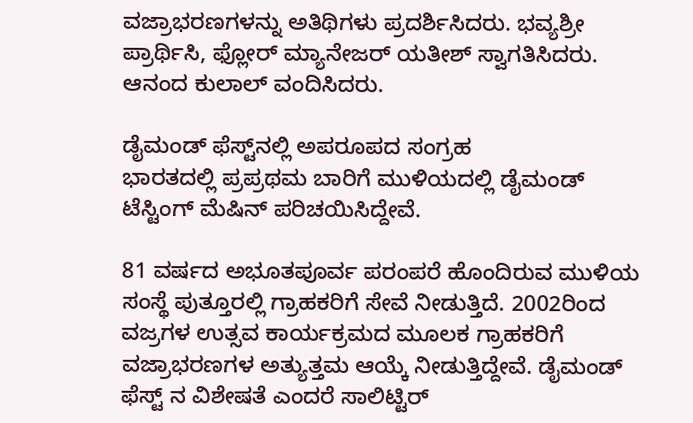ವಜ್ರಾಭರಣಗಳನ್ನು ಅತಿಥಿಗಳು ಪ್ರದರ್ಶಿಸಿದರು. ಭವ್ಯಶ್ರೀ ಪ್ರಾರ್ಥಿಸಿ, ಫ್ಲೋರ್ ಮ್ಯಾನೇಜರ್ ಯತೀಶ್ ಸ್ವಾಗತಿಸಿದರು. ಆನಂದ ಕುಲಾಲ್ ವಂದಿಸಿದರು.

ಡೈಮಂಡ್‌ ಫೆಸ್ಟ್‌ನಲ್ಲಿ ಅಪರೂಪದ ಸಂಗ್ರಹ
ಭಾರತದಲ್ಲಿ ಪ್ರಪ್ರಥಮ ಬಾರಿಗೆ ಮುಳಿಯದಲ್ಲಿ ಡೈಮಂಡ್ ಟೆಸ್ಟಿಂಗ್ ಮೆಷಿನ್ ಪರಿಚಯಿಸಿದ್ದೇವೆ.

81 ವರ್ಷದ ಅಭೂತಪೂರ್ವ ಪರಂಪರೆ ಹೊಂದಿರುವ ಮುಳಿಯ ಸಂಸ್ಥೆ ಪುತ್ತೂರಲ್ಲಿ ಗ್ರಾಹಕರಿಗೆ ಸೇವೆ ನೀಡುತ್ತಿದೆ. 2002ರಿಂದ ವಜ್ರಗಳ ಉತ್ಸವ ಕಾರ್ಯಕ್ರಮದ ಮೂಲಕ ಗ್ರಾಹಕರಿಗೆ ವಜ್ರಾಭರಣಗಳ ಅತ್ಯುತ್ತಮ ಆಯ್ಕೆ ನೀಡುತ್ತಿದ್ದೇವೆ. ಡೈಮಂಡ್ ಫೆಸ್ಟ್ ನ ವಿಶೇಷತೆ ಎಂದರೆ ಸಾಲಿಟ್ಟಿರ್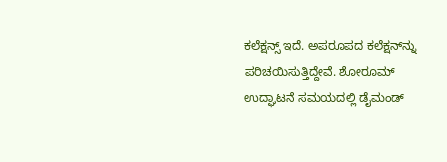ಕಲೆಕ್ಷನ್ಸ್ ಇದೆ. ಅಪರೂಪದ ಕಲೆಕ್ಷನ್‌ನ್ನು ಪರಿಚಯಿಸುತ್ತಿದ್ದೇವೆ. ಶೋರೂಮ್ ಉದ್ಘಾಟನೆ ಸಮಯದಲ್ಲಿ ಡೈಮಂಡ್‌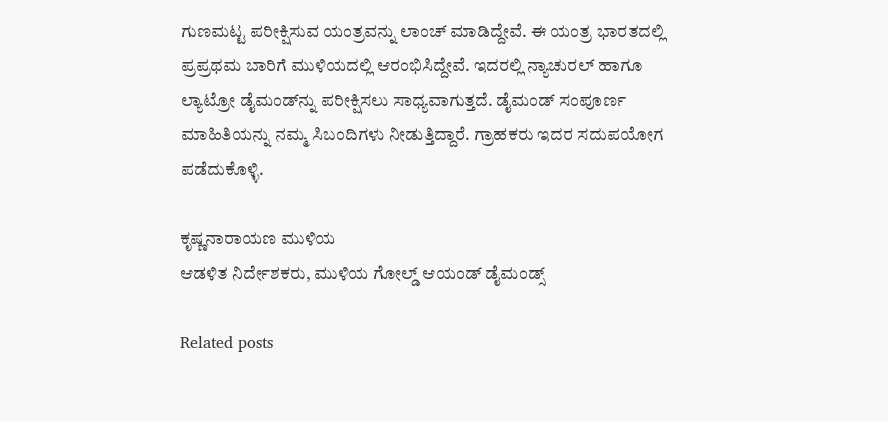ಗುಣಮಟ್ಟ ಪರೀಕ್ಷಿಸುವ ಯಂತ್ರವನ್ನು ಲಾಂಚ್ ಮಾಡಿದ್ದೇವೆ. ಈ ಯಂತ್ರ ಭಾರತದಲ್ಲಿ ಪ್ರಪ್ರಥಮ ಬಾರಿಗೆ ಮುಳಿಯದಲ್ಲಿ ಆರಂಭಿಸಿದ್ದೇವೆ. ಇದರಲ್ಲಿ ನ್ಯಾಚುರಲ್ ಹಾಗೂ ಲ್ಯಾಟ್ರೋ ಡೈಮಂಡ್‌ನ್ನು ಪರೀಕ್ಷಿಸಲು ಸಾಧ್ಯವಾಗುತ್ತದೆ. ಡೈಮಂಡ್ ಸಂಪೂರ್ಣ ಮಾಹಿತಿಯನ್ನು ನಮ್ಮ ಸಿಬಂದಿಗಳು ನೀಡುತ್ತಿದ್ದಾರೆ. ಗ್ರಾಹಕರು ಇದರ ಸದುಪಯೋಗ ಪಡೆದುಕೊಳ್ಳಿ.

ಕೃಷ್ಣನಾರಾಯಣ ಮುಳಿಯ
ಆಡಳಿತ ನಿರ್ದೇಶಕರು, ಮುಳಿಯ ಗೋಲ್ಡ್ ಆಯಂಡ್ ಡೈಮಂಡ್ಸ್

Related posts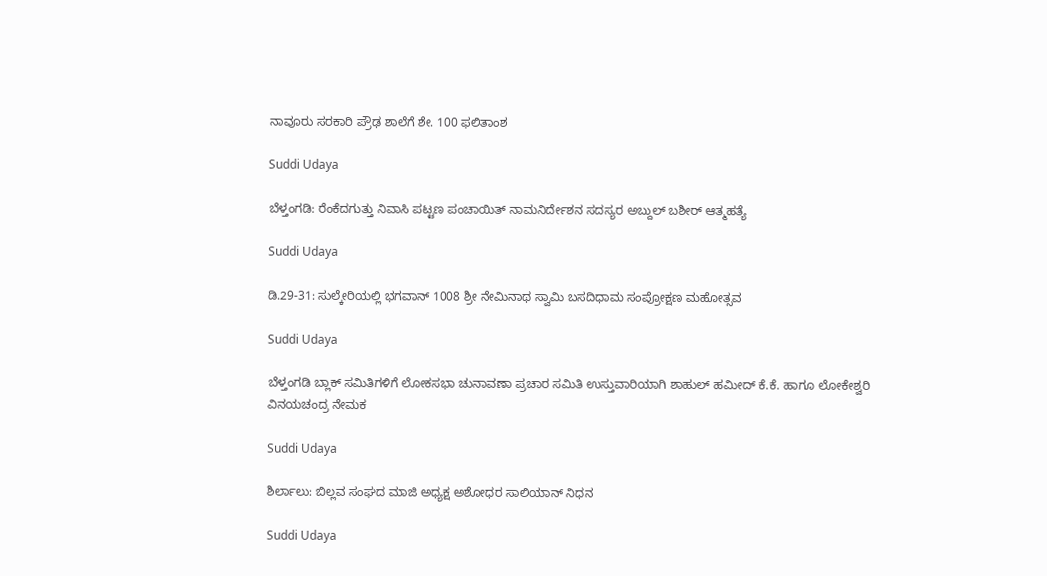ನಾವೂರು ಸರಕಾರಿ ಪ್ರೌಢ ಶಾಲೆಗೆ ಶೇ. 100 ಫಲಿತಾಂಶ

Suddi Udaya

ಬೆಳ್ತಂಗಡಿ: ರೆಂಕೆದಗುತ್ತು ನಿವಾಸಿ ಪಟ್ಟಣ ಪಂಚಾಯಿತ್ ನಾಮನಿರ್ದೇಶನ ಸದಸ್ಯರ ಅಬ್ದುಲ್ ಬಶೀರ್ ಆತ್ಮಹತ್ಯೆ

Suddi Udaya

ಡಿ.29-31: ಸುಲ್ಕೇರಿಯಲ್ಲಿ ಭಗವಾನ್ 1008 ಶ್ರೀ ನೇಮಿನಾಥ ಸ್ವಾಮಿ ಬಸದಿಧಾಮ ಸಂಪ್ರೋಕ್ಷಣ ಮಹೋತ್ಸವ

Suddi Udaya

ಬೆಳ್ತಂಗಡಿ ಬ್ಲಾಕ್ ಸಮಿತಿಗಳಿಗೆ ಲೋಕಸಭಾ ಚುನಾವಣಾ ಪ್ರಚಾರ ಸಮಿತಿ ಉಸ್ತುವಾರಿಯಾಗಿ ಶಾಹುಲ್ ಹಮೀದ್ ಕೆ.ಕೆ. ಹಾಗೂ ಲೋಕೇಶ್ವರಿ ವಿನಯಚಂದ್ರ ನೇಮಕ

Suddi Udaya

ಶಿರ್ಲಾಲು: ಬಿಲ್ಲವ ಸಂಘದ ಮಾಜಿ ಅಧ್ಯಕ್ಷ ಅಶೋಧರ ಸಾಲಿಯಾನ್ ನಿಧನ

Suddi Udaya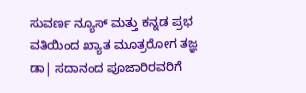ಸುವರ್ಣ ನ್ಯೂಸ್ ಮತ್ತು ಕನ್ನಡ ಪ್ರಭ ವತಿಯಿಂದ ಖ್ಯಾತ ಮೂತ್ರರೋಗ ತಜ್ಞ ಡಾ| ಸದಾನಂದ ಪೂಜಾರಿರವರಿಗೆ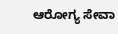ಆರೋಗ್ಯ ಸೇವಾ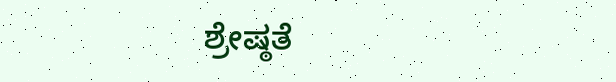ಶ್ರೇಷ್ಠತೆ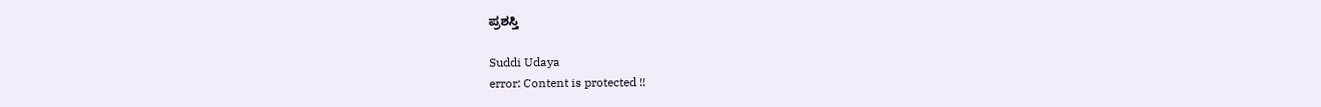ಪ್ರಶಸ್ತಿ

Suddi Udaya
error: Content is protected !!